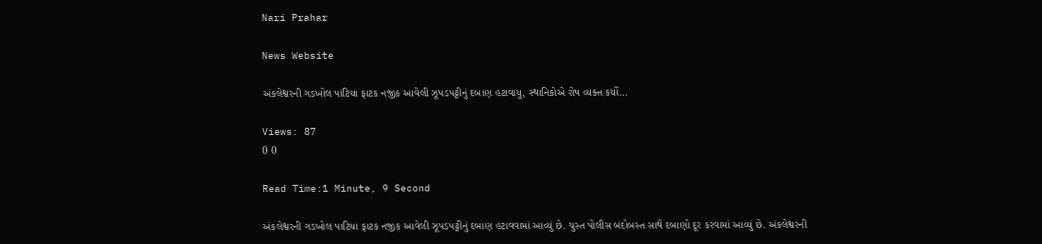Nari Prahar

News Website

અંકલેશ્વરની ગડખોલ પાટિયા ફાટક નજીક આવેલી ઝૂપડપટ્ટીનું દબાણ હટાવાયુ, સ્થાનિકોએ રોષ વ્યક્ત કર્યો…

Views: 87
0 0

Read Time:1 Minute, 9 Second

અંકલેશ્વરની ગડખોલ પાટિયા ફાટક નજીક આવેલી ઝૂપડપટ્ટીનું દબાણ હટાવવામાં આવ્યું છે. ચુસ્ત પોલીસ બંદોબસ્ત સાથે દબાણો દૂર કરવામાં આવ્યું છે. અંકલેશ્વરની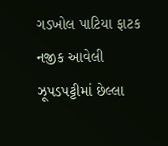ગડખોલ પાટિયા ફાટક નજીક આવેલી ઝૂપડપટ્ટીમાં છેલ્લા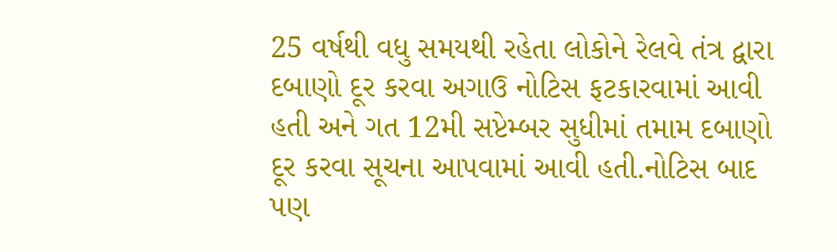25 વર્ષથી વધુ સમયથી રહેતા લોકોને રેલવે તંત્ર દ્વારા દબાણો દૂર કરવા અગાઉ નોટિસ ફટકારવામાં આવી હતી અને ગત 12મી સપ્ટેમ્બર સુધીમાં તમામ દબાણો દૂર કરવા સૂચના આપવામાં આવી હતી.નોટિસ બાદ પણ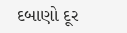દબાણો દૂર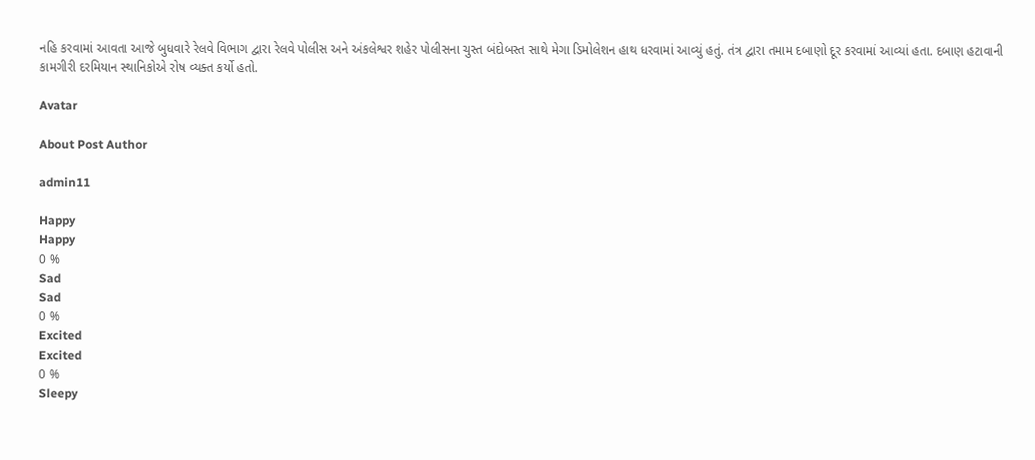નહિ કરવામાં આવતા આજે બુધવારે રેલવે વિભાગ દ્વારા રેલવે પોલીસ અને અંકલેશ્વર શહેર પોલીસના ચુસ્ત બંદોબસ્ત સાથે મેગા ડિમોલેશન હાથ ધરવામાં આવ્યું હતું. તંત્ર દ્વારા તમામ દબાણો દૂર કરવામાં આવ્યાં હતા. દબાણ હટાવાની કામગીરી દરમિયાન સ્થાનિકોએ રોષ વ્યક્ત કર્યો હતો.

Avatar

About Post Author

admin11

Happy
Happy
0 %
Sad
Sad
0 %
Excited
Excited
0 %
Sleepy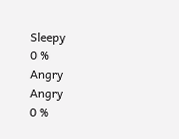Sleepy
0 %
Angry
Angry
0 %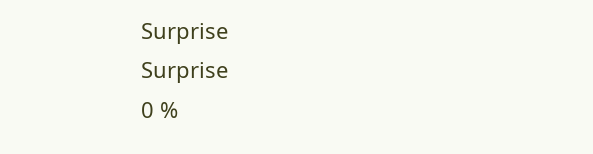Surprise
Surprise
0 %